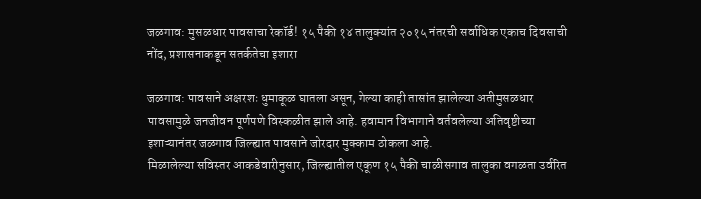जळगाव: मुसळधार पावसाचा रेकॉर्ड! १५ पैकी १४ तालुक्यांत २०१५ नंतरची सर्वाधिक एकाच दिवसाची नोंद, प्रशासनाकडून सतर्कतेचा इशारा

जळगाव: पावसाने अक्षरशः धुमाकूळ घातला असून, गेल्या काही तासांत झालेल्या अतीमुसळधार पावसामुळे जनजीवन पूर्णपणे विस्कळीत झाले आहे. हवामान विभागाने वर्तवलेल्या अतिवृष्टीच्या इशाऱ्यानंतर जळगाव जिल्ह्यात पावसाने जोरदार मुक्काम ठोकला आहे.
मिळालेल्या सविस्तर आकडेवारीनुसार, जिल्ह्यातील एकूण १५ पैकी चाळीसगाव तालुका वगळता उर्वरित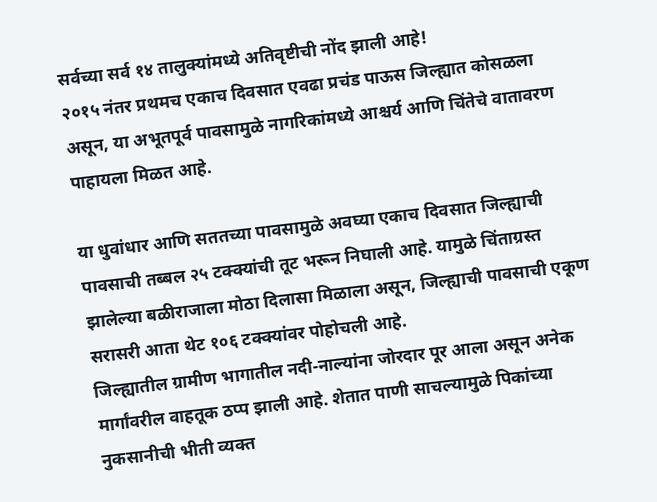सर्वच्या सर्व १४ तालुक्यांमध्ये अतिवृष्टीची नोंद झाली आहे!
२०१५ नंतर प्रथमच एकाच दिवसात एवढा प्रचंड पाऊस जिल्ह्यात कोसळला असून, या अभूतपूर्व पावसामुळे नागरिकांमध्ये आश्चर्य आणि चिंतेचे वातावरण पाहायला मिळत आहे.

या धुवांधार आणि सततच्या पावसामुळे अवघ्या एकाच दिवसात जिल्ह्याची पावसाची तब्बल २५ टक्क्यांची तूट भरून निघाली आहे. यामुळे चिंताग्रस्त झालेल्या बळीराजाला मोठा दिलासा मिळाला असून, जिल्ह्याची पावसाची एकूण सरासरी आता थेट १०६ टक्क्यांवर पोहोचली आहे.
जिल्ह्यातील ग्रामीण भागातील नदी-नाल्यांना जोरदार पूर आला असून अनेक मार्गांवरील वाहतूक ठप्प झाली आहे. शेतात पाणी साचल्यामुळे पिकांच्या नुकसानीची भीती व्यक्त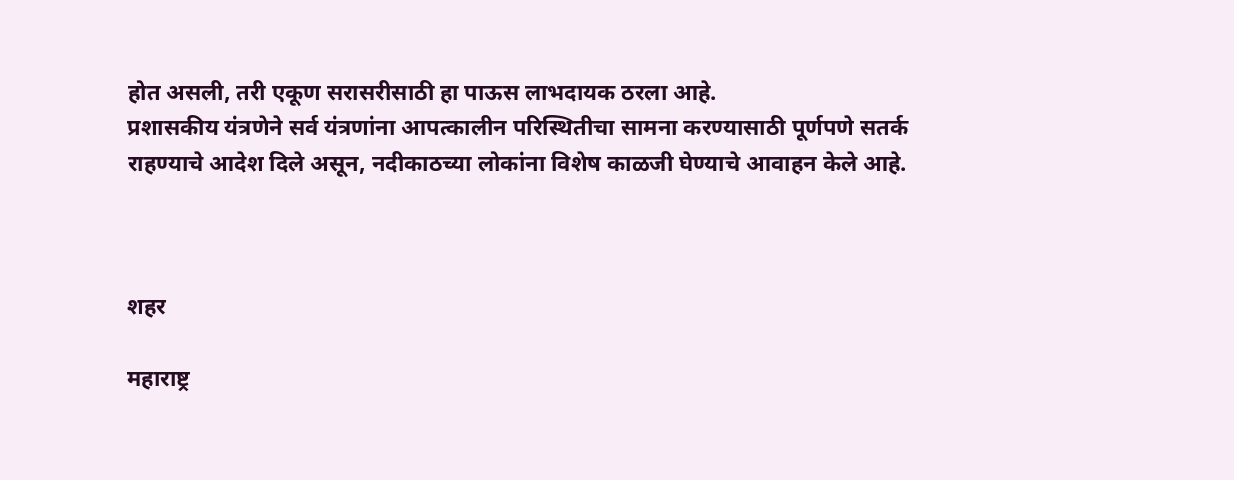होत असली, तरी एकूण सरासरीसाठी हा पाऊस लाभदायक ठरला आहे.
प्रशासकीय यंत्रणेने सर्व यंत्रणांना आपत्कालीन परिस्थितीचा सामना करण्यासाठी पूर्णपणे सतर्क राहण्याचे आदेश दिले असून, नदीकाठच्या लोकांना विशेष काळजी घेण्याचे आवाहन केले आहे.



शहर

महाराष्ट्र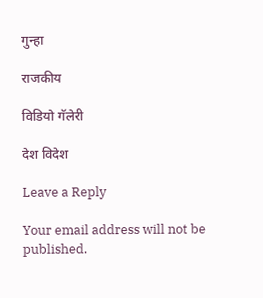गुन्हा

राजकीय

विडियो गॅलेरी

देश विदेश

Leave a Reply

Your email address will not be published.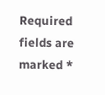Required fields are marked *